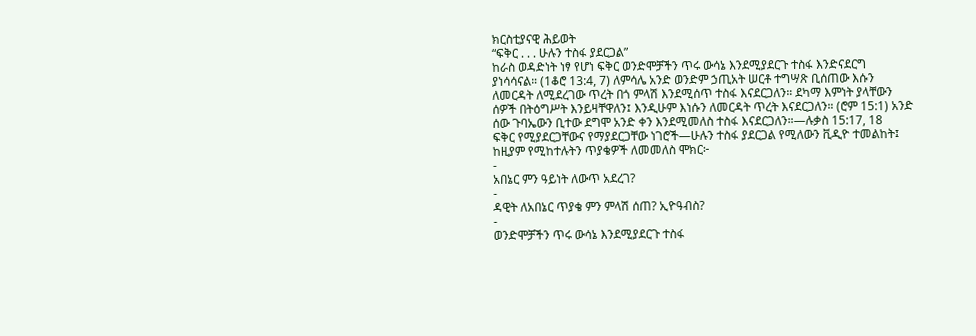ክርስቲያናዊ ሕይወት
“ፍቅር . . . ሁሉን ተስፋ ያደርጋል”
ከራስ ወዳድነት ነፃ የሆነ ፍቅር ወንድሞቻችን ጥሩ ውሳኔ እንደሚያደርጉ ተስፋ እንድናደርግ ያነሳሳናል። (1ቆሮ 13:4, 7) ለምሳሌ አንድ ወንድም ኃጢአት ሠርቶ ተግሣጽ ቢሰጠው እሱን ለመርዳት ለሚደረገው ጥረት በጎ ምላሽ እንደሚሰጥ ተስፋ እናደርጋለን። ደካማ እምነት ያላቸውን ሰዎች በትዕግሥት እንይዛቸዋለን፤ እንዲሁም እነሱን ለመርዳት ጥረት እናደርጋለን። (ሮም 15:1) አንድ ሰው ጉባኤውን ቢተው ደግሞ አንድ ቀን እንደሚመለስ ተስፋ እናደርጋለን።—ሉቃስ 15:17, 18
ፍቅር የሚያደርጋቸውና የማያደርጋቸው ነገሮች—ሁሉን ተስፋ ያደርጋል የሚለውን ቪዲዮ ተመልከት፤ ከዚያም የሚከተሉትን ጥያቄዎች ለመመለስ ሞክር፦
-
አበኔር ምን ዓይነት ለውጥ አደረገ?
-
ዳዊት ለአበኔር ጥያቄ ምን ምላሽ ሰጠ? ኢዮዓብስ?
-
ወንድሞቻችን ጥሩ ውሳኔ እንደሚያደርጉ ተስፋ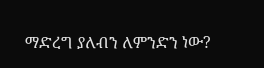ማድረግ ያለብን ለምንድን ነው?